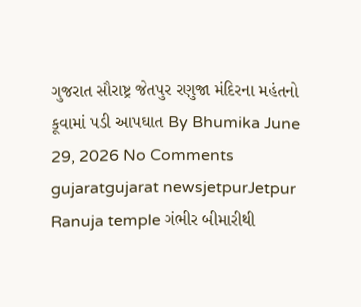ગુજરાત સૌરાષ્ટ્ર જેતપુર રણુજા મંદિરના મહંતનો કૂવામાં પડી આપઘાત By Bhumika June 29, 2026 No Comments gujaratgujarat newsjetpurJetpur Ranuja temple ગંભીર બીમારીથી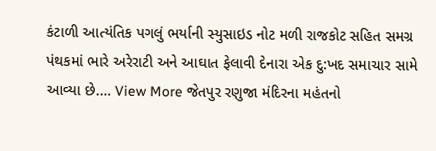કંટાળી આત્યંતિક પગલું ભર્યાની સ્યુસાઇડ નોટ મળી રાજકોટ સહિત સમગ્ર પંથકમાં ભારે અરેરાટી અને આઘાત ફેલાવી દેનારા એક દુ:ખદ સમાચાર સામે આવ્યા છે.… View More જેતપુર રણુજા મંદિરના મહંતનો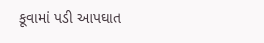કૂવામાં પડી આપઘાત